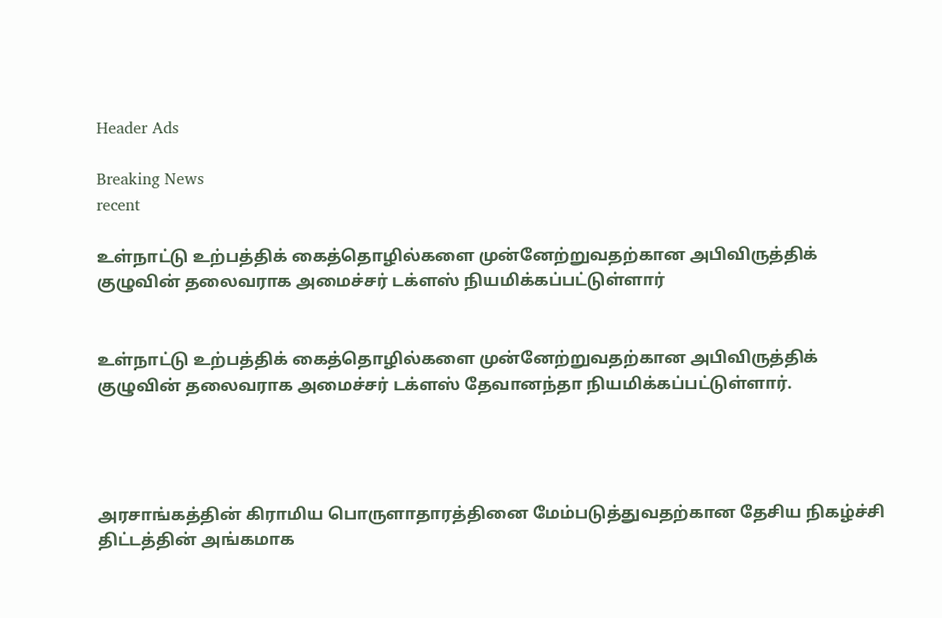Header Ads

Breaking News
recent

உள்நாட்டு உற்பத்திக் கைத்தொழில்களை முன்னேற்றுவதற்கான அபிவிருத்திக் குழுவின் தலைவராக அமைச்சர் டக்ளஸ் நியமிக்கப்பட்டுள்ளார்


உள்நாட்டு உற்பத்திக் கைத்தொழில்களை முன்னேற்றுவதற்கான அபிவிருத்திக் குழுவின் தலைவராக அமைச்சர் டக்ளஸ் தேவானந்தா நியமிக்கப்பட்டுள்ளார்.




அரசாங்கத்தின் கிராமிய பொருளாதாரத்தினை மேம்படுத்துவதற்கான தேசிய நிகழ்ச்சி திட்டத்தின் அங்கமாக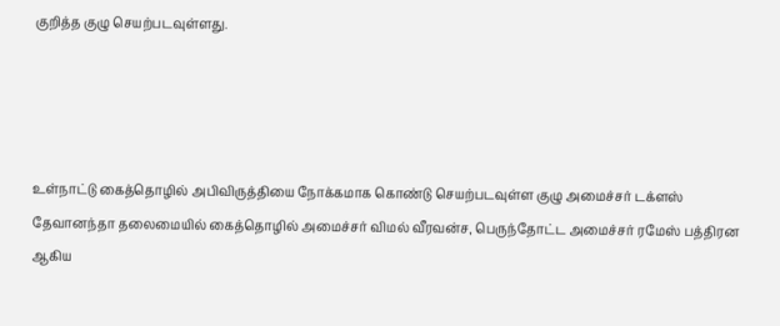குறித்த குழு செயற்படவுள்ளது.




உள்நாட்டு கைத்தொழில் அபிவிருத்தியை நோக்கமாக கொண்டு செயற்படவுள்ள குழு அமைச்சர் டக்ளஸ் தேவானந்தா தலைமையில் கைத்தொழில் அமைச்சர் விமல் வீரவன்ச, பெருந்தோட்ட அமைச்சர் ரமேஸ் பத்திரன ஆகிய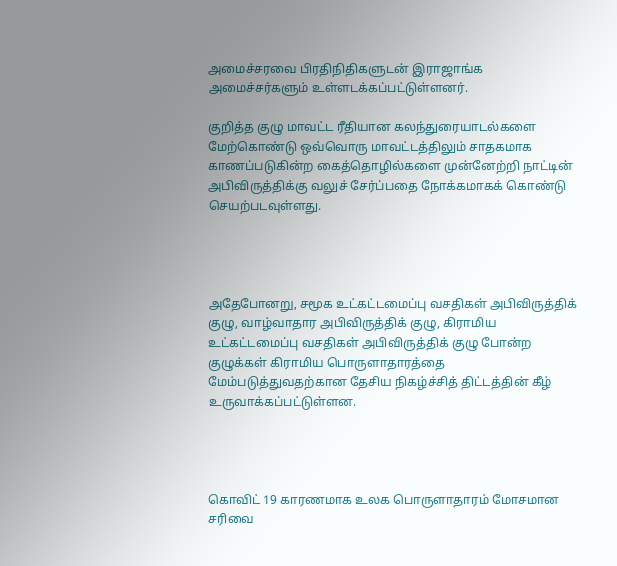அமைச்சரவை பிரதிநிதிகளுடன் இராஜாங்க அமைச்சர்களும் உள்ளடக்கப்பட்டுள்ளனர்.

குறித்த குழு மாவட்ட ரீதியான கலந்துரையாடல்களை மேற்கொண்டு ஒவ்வொரு மாவட்டத்திலும் சாதகமாக காணப்படுகின்ற கைத்தொழில்களை முன்னேற்றி நாட்டின் அபிவிருத்திக்கு வலுச் சேர்ப்பதை நோக்கமாகக் கொண்டு செயற்படவுள்ளது.




அதேபோனறு, சமூக உட்கட்டமைப்பு வசதிகள் அபிவிருத்திக் குழு, வாழ்வாதார அபிவிருத்திக் குழு, கிராமிய உட்கட்டமைப்பு வசதிகள் அபிவிருத்திக் குழு போன்ற குழுக்கள் கிராமிய பொருளாதாரத்தை மேம்படுத்துவதற்கான தேசிய நிகழ்ச்சித் திட்டத்தின் கீழ் உருவாக்கப்பட்டுள்ளன.




கொவிட் 19 காரணமாக உலக பொருளாதாரம் மோசமான சரிவை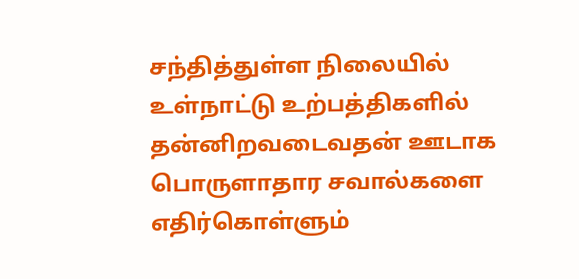சந்தித்துள்ள நிலையில் உள்நாட்டு உற்பத்திகளில் தன்னிறவடைவதன் ஊடாக பொருளாதார சவால்களை எதிர்கொள்ளும்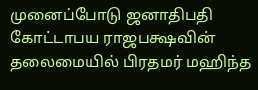முனைப்போடு ஜனாதிபதி கோட்டாபய ராஜபக்ஷவின் தலைமையில் பிரதமர் மஹிந்த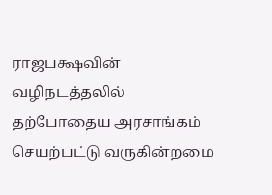ராஜபக்ஷவின் வழிநடத்தலில் தற்போதைய அரசாங்கம் செயற்பட்டு வருகின்றமை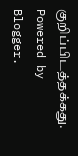குறிப்பிடத்தக்கது.
Powered by Blogger.